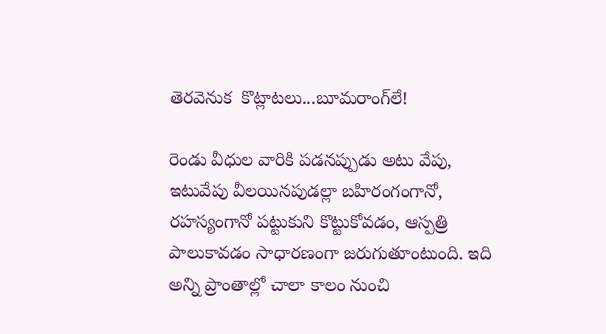తెర‌వెనుక  కొట్లాట‌లు...బూమ‌రాంగ్‌లే!

రెండు వీధుల వారికి ప‌డ‌న‌ప్పుడు అటు వేపు, ఇటువేపు వీల‌యిన‌పుడ‌ల్లా బ‌హిరంగంగానో, ర‌హ‌స్యంగానో ప‌ట్టుకుని కొట్టుకోవ‌డం, ఆస్ప‌త్రి పాలుకావ‌డం సాధార‌ణంగా జ‌రుగుతూంటుంది. ఇది అన్ని ప్రాంతాల్లో చాలా కాలం నుంచి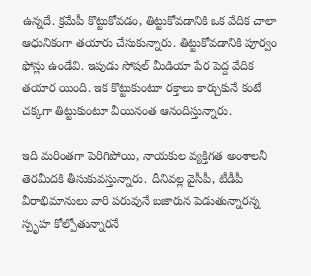ఉన్న‌దే. క్ర‌మేపీ కొట్టుకోవ‌డం, తిట్టుకోవ‌డానికి ఒక వేదిక చాలా ఆధునికంగా త‌యారు చేసుకున్నారు. తిట్టుకోవ‌డానికి పూర్వం ఫోన్లు ఉండేవి. ఇపుడు సోష‌ల్ మీడియా పేర పెద్ద వేదిక త‌యార యింది. ఇక కొట్టుకుంటూ ర‌క్తాలు కార్చుకునే కంటే చ‌క్క‌గా తిట్టుకుంటూ వీయినంత ఆనందిస్తున్నారు.

ఇది మ‌రింతగా పెరిగిపోయి, నాయ‌కుల వ్య‌క్తిగ‌త అంశాల‌నీ తెర‌మీద‌కి తీసుకువ‌స్తున్నారు. దీనివ‌ల్ల వైసీపీ, టీడీపీ వీరాభిమానులు వారి ప‌రువునే బ‌జారున పెడుతున్నార‌న్న స్పృహ కోల్పోతున్నార‌నే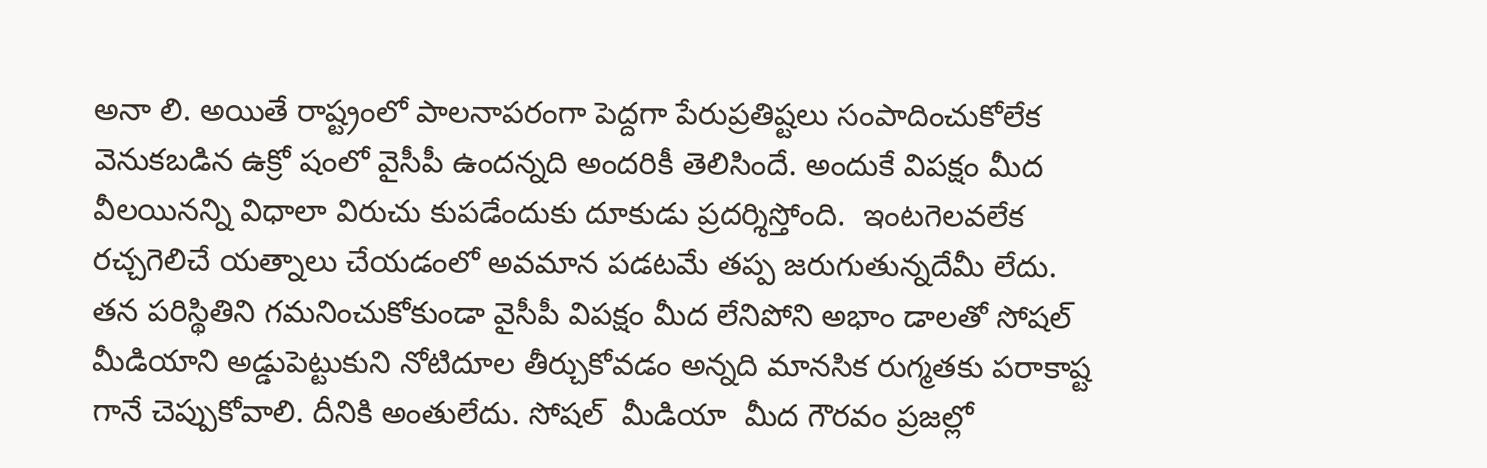అనా లి. అయితే రాష్ట్రంలో పాల‌నాప‌రంగా పెద్ద‌గా పేరుప్ర‌తిష్ట‌లు సంపాదించుకోలేక వెనుక‌బ‌డిన ఉక్రో షంలో వైసీపీ ఉంద‌న్న‌ది అంద‌రికీ తెలిసిందే. అందుకే విప‌క్షం మీద వీల‌యిన‌న్ని విధాలా విరుచు కుప‌డేందుకు దూకుడు ప్ర‌ద‌ర్శిస్తోంది.  ఇంట‌గెల‌వ‌లేక ర‌చ్చ‌గెలిచే య‌త్నాలు చేయ‌డంలో అవ‌మాన ప‌డ‌ట‌మే త‌ప్ప జ‌రుగుతున్న‌దేమీ లేదు. త‌న ప‌రిస్థితిని గ‌మ‌నించుకోకుండా వైసీపీ విప‌క్షం మీద లేనిపోని అభాం డాల‌తో సోష‌ల్ మీడియాని అడ్డుపెట్టుకుని నోటిదూల తీర్చుకోవ‌డం అన్న‌ది మాన‌సిక రుగ్మ‌త‌కు ప‌రాకాష్ట గానే చెప్పుకోవాలి. దీనికి అంతులేదు. సోష‌ల్  మీడియా  మీద గౌర‌వం ప్ర‌జ‌ల్లో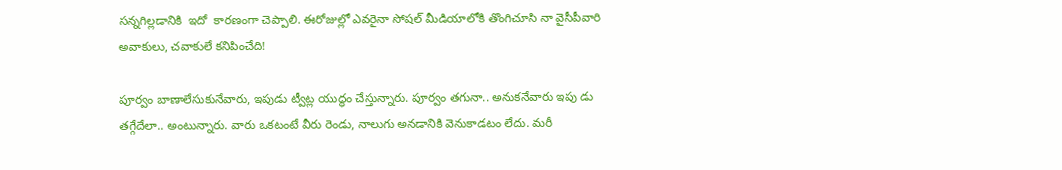స‌న్న‌గిల్ల‌డానికి  ఇదో  కారణంగా చెప్పాలి. ఈరోజుల్లో ఎవ‌రైనా సోష‌ల్ మీడియాలోకి తొంగిచూసి నా వైసీపీవారి అవాకులు, చ‌వాకులే క‌నిపించేది!

పూర్వం బాణాలేసుకునేవారు, ఇపుడు ట్వీట్ల యుద్ధం చేస్తున్నారు. పూర్వం త‌గునా.. అనుక‌నేవారు ఇపు డు త‌గ్గేదేలా.. అంటున్నారు. వారు ఒక‌టంటే వీరు రెండు, నాలుగు అన‌డానికి వెనుకాడ‌టం లేదు. మ‌రీ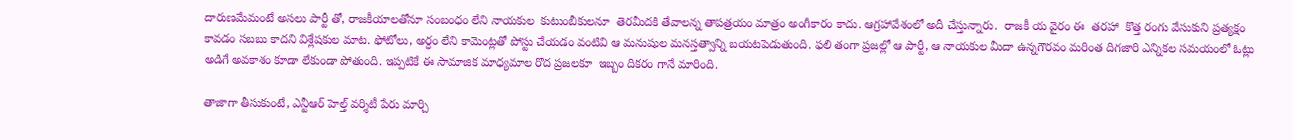దారుణ‌మేమంటే అస‌లు పార్టీ తో, రాజ‌కీయాల‌తోనూ సంబంధం లేని నాయ‌కుల  కుటుంబీకులనూ  తెర‌మీద‌కి తేవాల‌న్న తాప‌త్ర‌యం మాత్రం అంగీకారం కాదు. ఆగ్ర‌హావేశంలో అదీ చేస్తున్నారు.  రాజ‌కీ య వైరం ఈ  త‌ర‌హా  కొత్త రంగు వేసుకుని ప్ర‌త్య‌క్షం కావ‌డం స‌బ‌బు కాద‌ని విశ్లేష‌కుల మాట‌. ఫోటోలు, అర్ధం లేని కామెంట్ల‌తో పోస్టు చేయ‌డం వంటివి ఆ మ‌నుషుల మ‌న‌స్త‌త్వాన్ని బ‌య‌ట‌పెడుతుంది. ఫ‌లి తంగా ప్ర‌జ‌ల్లో ఆ పార్టీ, ఆ నాయ‌కుల మీదా ఉన్న‌గౌర‌వం మ‌రింత దిగ‌జారి ఎన్నిక‌ల స‌మ‌యంలో ఓట్లు అడిగే అవ‌కాశం కూడా లేకుండా పోతుంది. ఇప్ప‌టికే ఈ సామాజిక మాధ్య‌మాల రొద ప్ర‌జ‌ల‌కూ  ఇబ్బం దిక‌రం గానే మారింది.

తాజాగా తీసుకుంటే, ఎన్టీఆర్ హెల్త్ వర్శిటీ పేరు మార్చి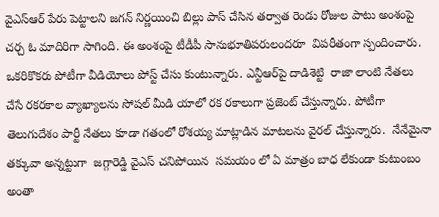వైఎస్ఆర్ పేరు పెట్టాలని జగన్ నిర్ణయించి బిల్లు పాస్ చేసిన తర్వాత రెండు రోజుల పాటు అంశంపై చర్చ ఓ మాదిరిగా సాగింది. ఈ అంశంపై టీడీపీ సానుభూతిపరులందరూ  విప‌రీతంగా స్పందించారు. ఒకరికొకరు పోటీగా వీడియోలు పోస్ట్ చేసు కుంటున్నారు. ఎన్టీఆర్‌పై దాడిశెట్టి  రాజా లాంటి నేతలు చేసే రకరకాల వ్యాఖ్యాలను సోషల్ మీడి యాలో రక రకాలుగా ప్రజెంట్ చేస్తున్నారు. పోటీగా తెలుగుదేశం పార్టీ నేతలు కూడా గతంలో రోశయ్య మాట్లాడిన మాటలను వైరల్ చేస్తున్నారు.  నేనేమైనా త‌క్కువా అన్న‌ట్టుగా  జగ్గారెడ్డి వైఎస్ చనిపోయిన  సమయం లో ఏ మాత్రం బాధ లేకుండా కుటుంబం అంతా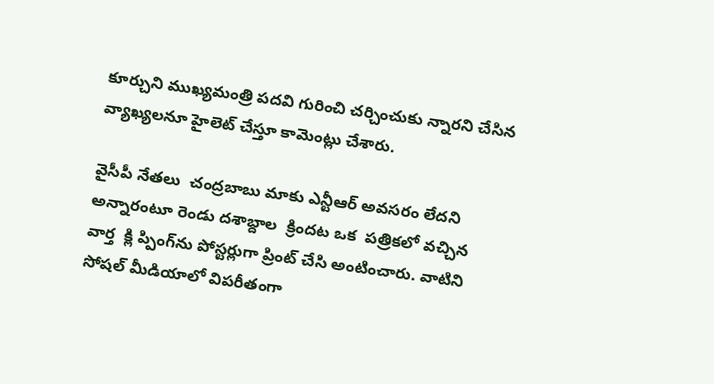కూర్చుని ముఖ్యమంత్రి పదవి గురించి చర్చించుకు న్నారని చేసిన వ్యాఖ్యలనూ హైలెట్ చేస్తూ కామెంట్లు చేశారు.

వైసీపీ నేత‌లు  చంద్రబాబు మాకు ఎన్టీఆర్ అవసరం లేదని అన్నారంటూ రెండు ద‌శాబ్దాల  క్రింద‌ట ఒక‌  పత్రికలో వచ్చిన  వార్త  క్లి ప్పింగ్‌ను పోస్టర్లుగా ప్రింట్ చేసి అంటించారు. వాటిని సోషల్ మీడియాలో విపరీతంగా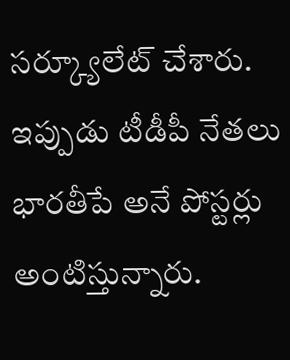సర్క్యూలేట్ చేశారు. ఇప్పుడు టీడీపీ నేతలు భారతీపే అనే పోస్టర్లు అంటిస్తున్నారు.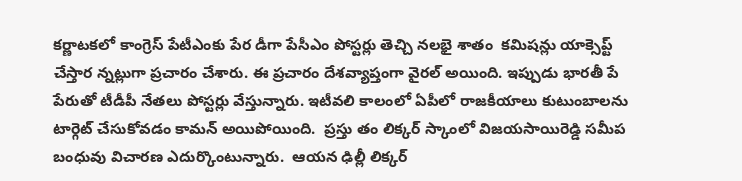కర్ణాటకలో కాంగ్రెస్ పేటీఎంకు పేర డీగా పేసీఎం పోస్టర్లు తెచ్చి నలభై శాతం  కమిషన్లు యాక్సెప్ట్ చేస్తార న్నట్లుగా ప్రచారం చేశారు. ఈ ప్రచారం దేశవ్యాప్తంగా వైరల్ అయింది. ఇప్పుడు భారతీ పే పేరుతో టీడీపీ నేతలు పోస్టర్లు వేస్తున్నారు. ఇటీవలి కాలంలో ఏపీలో రాజకీయాలు కుటుంబాలను టార్గెట్ చేసుకోవడం కామన్ అయిపోయింది.  ప్రస్తు తం లిక్కర్ స్కాంలో విజయసాయిరెడ్డి సమీప బంధువు విచారణ ఎదుర్కొంటున్నారు.  ఆయన ఢిల్లీ లిక్కర్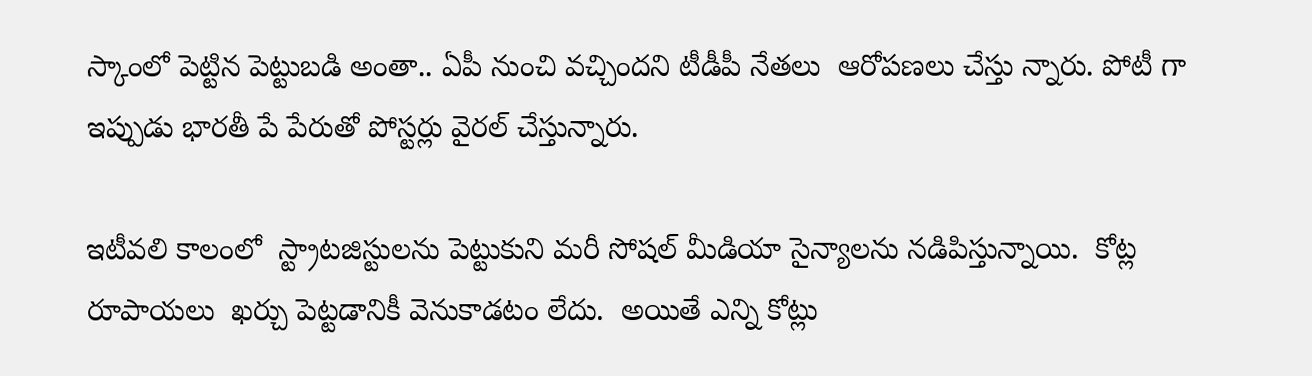స్కాంలో పెట్టిన పెట్టుబడి అంతా.. ఏపీ నుంచి వచ్చిందని టీడీపీ నేతలు  ఆరోపణలు చేస్తు న్నారు. పోటీ గా ఇప్పుడు భారతీ పే పేరుతో పోస్టర్లు వైరల్ చేస్తున్నారు.

ఇటీవ‌లి కాలంలో  స్ట్రాటజిస్టులను పెట్టుకుని మరీ సోషల్ మీడియా సైన్యాలను నడిపిస్తున్నాయి.  కోట్ల రూపాయ‌లు  ఖర్చు పెట్ట‌డానికీ వెనుకాడ‌టం లేదు.  అయితే ఎన్ని కోట్లు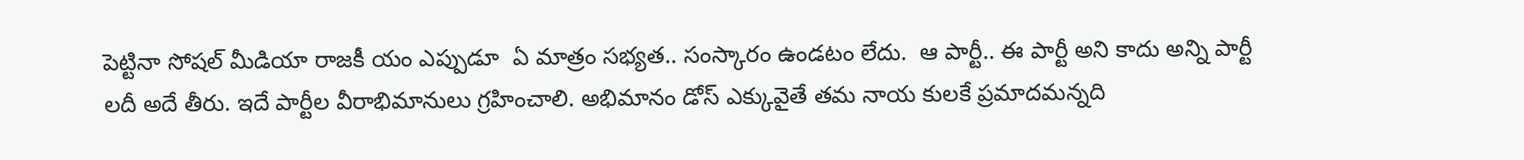పెట్టినా సోషల్ మీడియా రాజకీ యం ఎప్పుడూ  ఏ మాత్రం సభ్యత.. సంస్కారం ఉండటం లేదు.  ఆ పార్టీ.. ఈ పార్టీ అని కాదు అన్ని పార్టీ లదీ అదే తీరు. ఇదే పార్టీల వీరాభిమానులు గ్ర‌హించాలి. అభిమానం డోస్ ఎక్కువైతే త‌మ నాయ‌ కుల‌కే ప్ర‌మాద‌మ‌న్న‌ది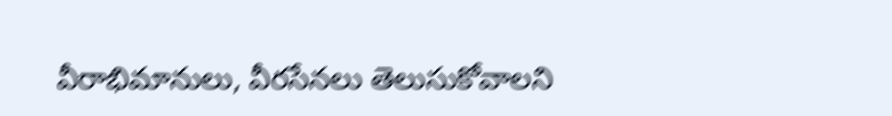వీరాభిమానులు, వీర‌సేన‌లు తెలుసుకోవాలని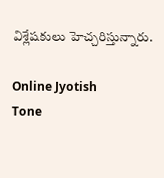విశ్లేష‌కులు హెచ్చ‌రిస్తున్నారు.

Online Jyotish
Tone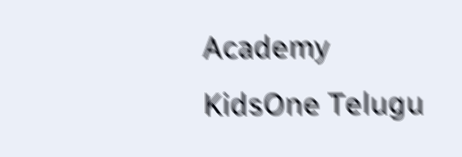Academy
KidsOne Telugu